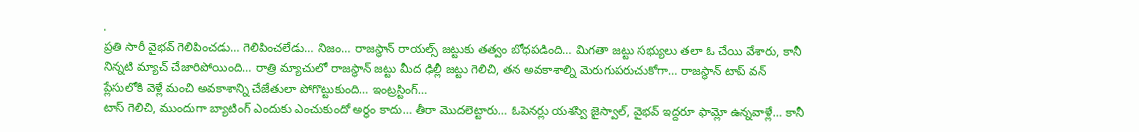.
ప్రతి సారీ వైభవ్ గెలిపించడు… గెలిపించలేడు… నిజం… రాజస్థాన్ రాయల్స్ జట్టుకు తత్వం బోధపడింది… మిగతా జట్టు సభ్యులు తలా ఓ చేయి వేశారు, కానీ నిన్నటి మ్యాచ్ చేజారిపోయింది… రాత్రి మ్యాచులో రాజస్థాన్ జట్టు మీద ఢిల్లీ జట్టు గెలిచి, తన అవకాశాల్ని మెరుగుపరుచుకోగా… రాజస్థాన్ టాప్ వన్ ప్లేసులోకి వెళ్లే మంచి అవకాశాన్ని చేజేతులా పోగొట్టుకుంది… ఇంట్రస్టింగ్…
టాస్ గెలిచి, ముందుగా బ్యాటింగ్ ఎందుకు ఎంచుకుందో అర్థం కాదు… తీరా మొదలెట్టారు… ఓపెనర్లు యశస్వి జైస్వాల్, వైభవ్ ఇద్దరూ ఫామ్లో ఉన్నవాళ్లే… కానీ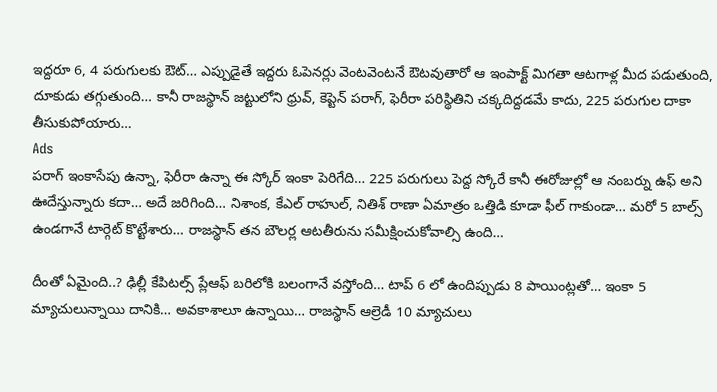ఇద్దరూ 6, 4 పరుగులకు ఔట్… ఎప్పుడైతే ఇద్దరు ఓపెనర్లు వెంటవెంటనే ఔటవుతారో ఆ ఇంపాక్ట్ మిగతా ఆటగాళ్ల మీద పడుతుంది, దూకుడు తగ్గుతుంది… కానీ రాజస్థాన్ జట్టులోని ధ్రువ్, కెప్టెన్ పరాగ్, ఫెరీరా పరిస్థితిని చక్కదిద్దడమే కాదు, 225 పరుగుల దాకా తీసుకుపోయారు…
Ads
పరాగ్ ఇంకాసేపు ఉన్నా, ఫెరీరా ఉన్నా ఈ స్కోర్ ఇంకా పెరిగేది… 225 పరుగులు పెద్ద స్కోరే కానీ ఈరోజుల్లో ఆ నంబర్ను ఉఫ్ అని ఊదేస్తున్నారు కదా… అదే జరిగింది… నిశాంక, కేఎల్ రాహుల్, నితిశ్ రాణా ఏమాత్రం ఒత్తిడి కూడా ఫీల్ గాకుండా… మరో 5 బాల్స్ ఉండగానే టార్గెట్ కొట్టేశారు… రాజస్థాన్ తన బౌలర్ల ఆటతీరును సమీక్షించుకోవాల్సి ఉంది…

దీంతో ఏమైంది..? ఢిల్లీ కేపిటల్స్ ప్లేఆఫ్ బరిలోకి బలంగానే వస్తోంది… టాప్ 6 లో ఉందిప్పుడు 8 పాయింట్లతో… ఇంకా 5 మ్యాచులున్నాయి దానికి… అవకాశాలూ ఉన్నాయి… రాజస్థాన్ ఆల్రెడీ 10 మ్యాచులు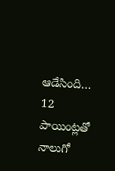ఆడేసింది… 12 పాయింట్లతో నాలుగో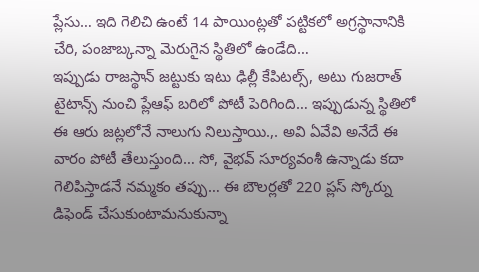ప్లేసు… ఇది గెలిచి ఉంటే 14 పాయింట్లతో పట్టికలో అగ్రస్థానానికి చేరి, పంజాబ్కన్నా మెరుగైన స్థితిలో ఉండేది…
ఇప్పుడు రాజస్థాన్ జట్టుకు ఇటు ఢిల్లీ కేపిటల్స్, అటు గుజరాత్ టైటాన్స్ నుంచి ప్లేఆఫ్ బరిలో పోటీ పెరిగింది… ఇప్పుడున్న స్థితిలో ఈ ఆరు జట్లలోనే నాలుగు నిలుస్తాయి.,. అవి ఏవేవి అనేదే ఈ వారం పోటీ తేలుస్తుంది… సో, వైభవ్ సూర్యవంశీ ఉన్నాడు కదా గెలిపిస్తాడనే నమ్మకం తప్పు… ఈ బౌలర్లతో 220 ప్లస్ స్కోర్ను డిఫెండ్ చేసుకుంటామనుకున్నా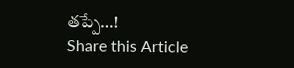తప్పే…!
Share this Article